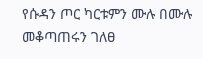የሱዳን ጦር ካርቱምን ሙሉ በሙሉ መቆጣጠሩን ገለፀ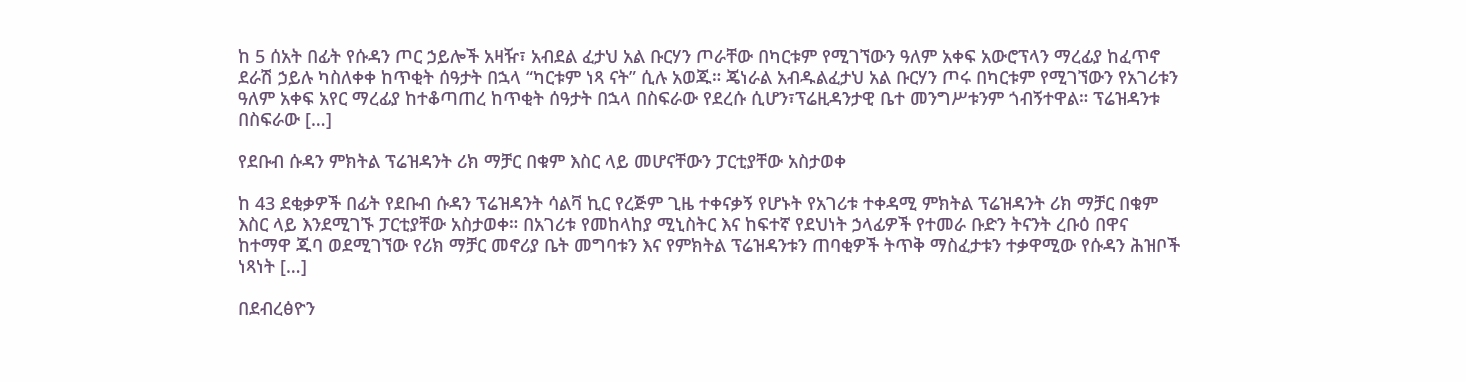ከ 5 ሰአት በፊት የሱዳን ጦር ኃይሎች አዛዥ፣ አብደል ፈታህ አል ቡርሃን ጦራቸው በካርቱም የሚገኘውን ዓለም አቀፍ አውሮፕላን ማረፊያ ከፈጥኖ ደራሽ ኃይሉ ካስለቀቀ ከጥቂት ሰዓታት በኋላ “ካርቱም ነጻ ናት” ሲሉ አወጁ። ጄነራል አብዱልፈታህ አል ቡርሃን ጦሩ በካርቱም የሚገኘውን የአገሪቱን ዓለም አቀፍ አየር ማረፊያ ከተቆጣጠረ ከጥቂት ሰዓታት በኋላ በስፍራው የደረሱ ሲሆን፣ፕሬዚዳንታዊ ቤተ መንግሥቱንም ጎብኝተዋል። ፕሬዝዳንቱ በስፍራው […]

የደቡብ ሱዳን ምክትል ፕሬዝዳንት ሪክ ማቻር በቁም እስር ላይ መሆናቸውን ፓርቲያቸው አስታወቀ

ከ 43 ደቂቃዎች በፊት የደቡብ ሱዳን ፕሬዝዳንት ሳልቫ ኪር የረጅም ጊዜ ተቀናቃኝ የሆኑት የአገሪቱ ተቀዳሚ ምክትል ፕሬዝዳንት ሪክ ማቻር በቁም እስር ላይ እንደሚገኙ ፓርቲያቸው አስታወቀ። በአገሪቱ የመከላከያ ሚኒስትር እና ከፍተኛ የደህነት ኃላፊዎች የተመራ ቡድን ትናንት ረቡዕ በዋና ከተማዋ ጁባ ወደሚገኘው የሪክ ማቻር መኖሪያ ቤት መግባቱን እና የምክትል ፕሬዝዳንቱን ጠባቂዎች ትጥቅ ማስፈታቱን ተቃዋሚው የሱዳን ሕዝቦች ነጻነት […]

በደብረፅዮን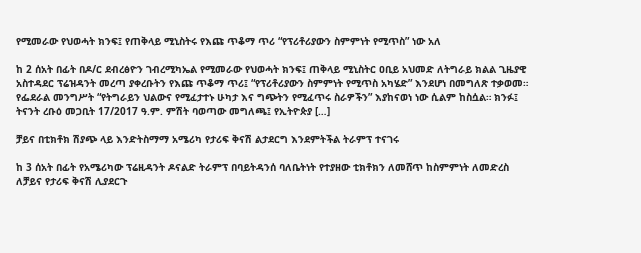የሚመራው የህወሓት ክንፍ፤ የጠቅላይ ሚኒስትሩ የእጩ ጥቆማ ጥሪ “የፕሪቶሪያውን ስምምነት የሚጥስ” ነው አለ

ከ 2 ሰአት በፊት በዶ/ር ደብረፅዮን ገብረሚካኤል የሚመራው የህወሓት ክንፍ፤ ጠቅላይ ሚኒስትር ዐቢይ አህመድ ለትግራይ ክልል ጊዜያዊ አስተዳደር ፕሬዝዳንት መረጣ ያቀረቡትን የእጩ ጥቆማ ጥሪ፤ “የፕሪቶሪያውን ስምምነት የሚጥስ አካሄድ” እንደሆነ በመግለጽ ተቃወመ። የፌደራል መንግሥት “የትግራይን ህልውና የሚፈታተኑ ሁካታ እና ግጭትን የሚፈጥሩ ስራዎችን” እያከናወነ ነው ሲልም ከስሷል። ክንፉ፤ ትናንት ረቡዕ መጋቢት 17/2017 ዓ.ም. ምሽት ባወጣው መግለጫ፤ የኢትዮጵያ […]

ቻይና በቲክቶክ ሽያጭ ላይ እንድትስማማ አሜሪካ የታሪፍ ቅናሽ ልታደርግ እንደምትችል ትራምፕ ተናገሩ

ከ 3 ሰአት በፊት የአሜሪካው ፕሬዚዳንት ዶናልድ ትራምፕ በባይትዳንሰ ባለቤትነት የተያዘው ቲክቶክን ለመሸጥ ከስምምነት ለመድረስ ለቻይና የታሪፍ ቅናሽ ሊያደርጉ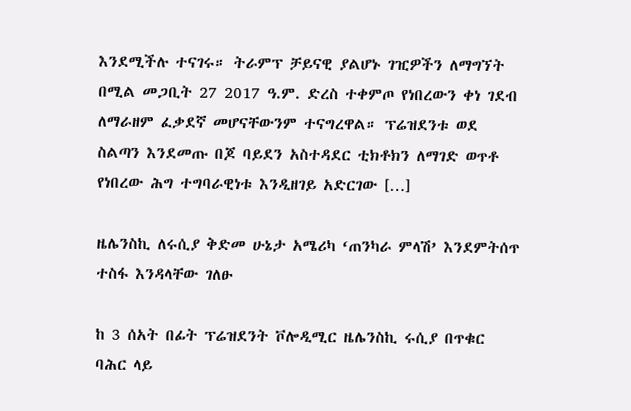እንደሚችሉ ተናገሩ። ትራምፕ ቻይናዊ ያልሆኑ ገዢዎችን ለማግኘት በሚል መጋቢት 27 2017 ዓ.ም. ድረስ ተቀምጦ የነበረውን ቀነ ገደብ ለማራዘም ፈቃደኛ መሆናቸውንም ተናግረዋል። ፕሬዝደንቱ ወደ ስልጣን እንደመጡ በጆ ባይደን አስተዳደር ቲክቶክን ለማገድ ወጥቶ የነበረው ሕግ ተግባራዊነቱ እንዲዘገይ አድርገው […]

ዜሌንስኪ ለሩሲያ ቅድመ ሁኔታ አሜሪካ ‘ጠንካራ ምላሽ’ እንደምትሰጥ ተስፋ እንዳላቸው ገለፁ

ከ 3 ሰአት በፊት ፕሬዝደንት ቮሎዲሚር ዜሌንስኪ ሩሲያ በጥቁር ባሕር ላይ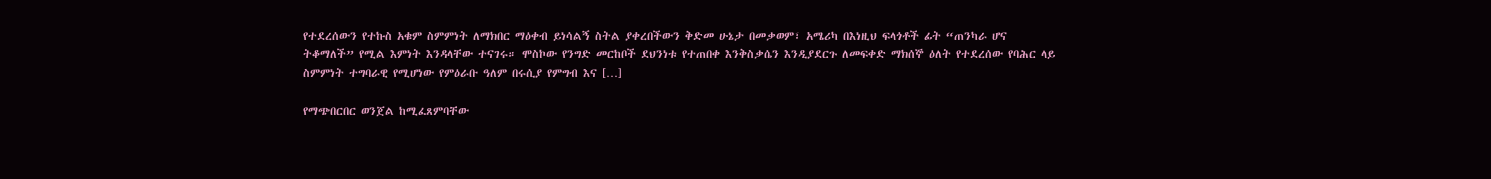የተደረሰውን የተኩስ አቁም ስምምነት ለማክበር ማዕቀብ ይነሳልኝ ስትል ያቀረበችውን ቅድመ ሁኔታ በመቃወም፣ አሜሪካ በእነዚህ ፍላጎቶች ፊት “ጠንካራ ሆና ትቆማለች” የሚል እምነት እንዳላቸው ተናገሩ። ሞስኮው የንግድ መርከቦች ደህንነቱ የተጠበቀ እንቅስቃሴን እንዲያደርጉ ለመፍቀድ ማክሰኞ ዕለት የተደረሰው የባሕር ላይ ስምምነት ተግባራዊ የሚሆነው የምዕራቡ ዓለም በሩሲያ የምግብ እና […]

የማጭበርበር ወንጀል ከሚፈጸምባቸው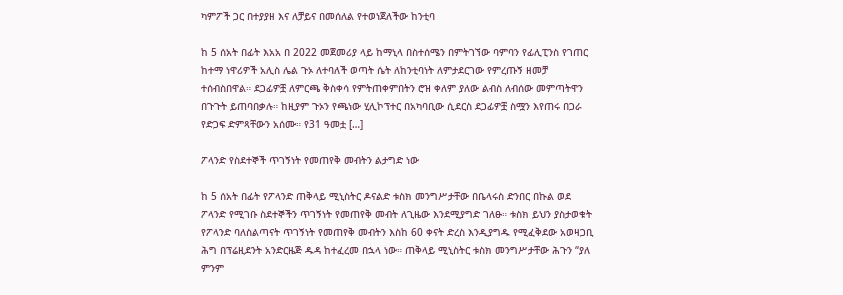ካምፖች ጋር በተያያዘ እና ለቻይና በመሰለል የተወነጀለችው ከንቲባ

ከ 5 ሰአት በፊት እአአ በ 2022 መጀመሪያ ላይ ከማኒላ በስተሰሜን በምትገኘው ባምባን የፊሊፒንስ የገጠር ከተማ ነዋሪዎች አሊስ ሌል ጉኦ ለተባለች ወጣት ሴት ለከንቲባነት ለምታደርገው የምረጡኝ ዘመቻ ተሰብስበዋል። ደጋፊዎቿ ለምርጫ ቅስቀሳ የምትጠቀምበትን ሮዝ ቀለም ያለው ልብስ ለብሰው መምጣትዋን በጉጉት ይጠባበቃሉ። ከዚያም ጉኦን የጫነው ሂሊኮፕተር በአካባቢው ሲደርስ ደጋፊዎቿ ስሟን እየጠሩ በጋራ የድጋፍ ድምጻቸውን አሰሙ። የ31 ዓመቷ […]

ፖላንድ የስደተኞች ጥገኝነት የመጠየቅ መብትን ልታግድ ነው

ከ 5 ሰአት በፊት የፖላንድ ጠቅላይ ሚኒስትር ዶናልድ ቱስክ መንግሥታቸው በቤላሩስ ድንበር በኩል ወደ ፖላንድ የሚገቡ ስደተኞችን ጥገኝነት የመጠየቅ መብት ለጊዜው እንደሚያግድ ገለፁ። ቱስክ ይህን ያስታወቁት የፖላንድ ባለስልጣናት ጥገኝነት የመጠየቅ መብትን እስከ 60 ቀናት ድረስ እንዲያግዱ የሚፈቅደው አወዛጋቢ ሕግ በፕሬዚደንት አንድርዜጅ ዱዳ ከተፈረመ በኋላ ነው። ጠቅላይ ሚኒስትር ቱስክ መንግሥታቸው ሕጉን “ያለ ምንም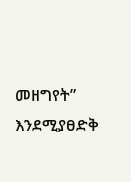መዘግየት” እንደሚያፀድቅ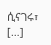ሲናገሩ፣ […]